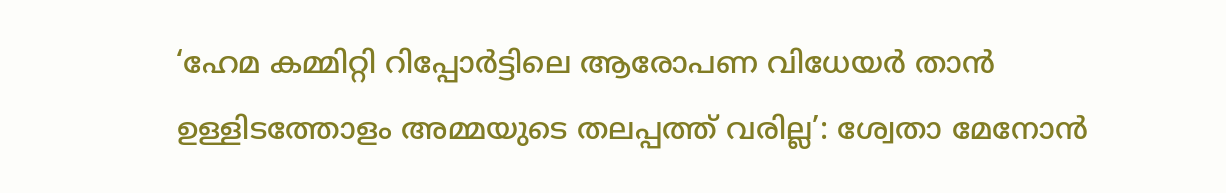‘ഹേമ കമ്മിറ്റി റിപ്പോര്‍ട്ടിലെ ആരോപണ വിധേയര്‍ താന്‍ ഉള്ളിടത്തോളം അമ്മയുടെ തലപ്പത്ത് വരില്ല’: ശ്വേതാ മേനോന്‍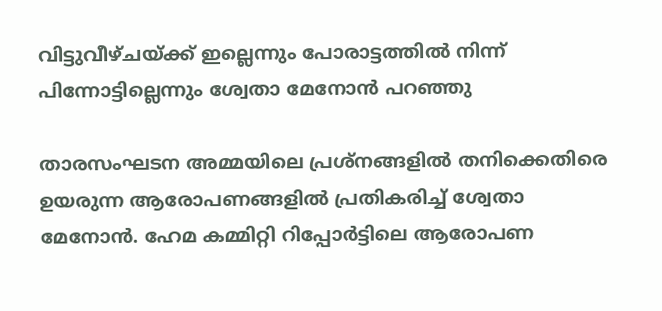വിട്ടുവീഴ്ചയ്ക്ക് ഇല്ലെന്നും പോരാട്ടത്തില്‍ നിന്ന് പിന്നോട്ടില്ലെന്നും ശ്വേതാ മേനോന്‍ പറഞ്ഞു

താരസംഘടന അമ്മയിലെ പ്രശ്‌നങ്ങളില്‍ തനിക്കെതിരെ ഉയരുന്ന ആരോപണങ്ങളില്‍ പ്രതികരിച്ച് ശ്വേതാ മേനോന്‍. ഹേമ കമ്മിറ്റി റിപ്പോര്‍ട്ടിലെ ആരോപണ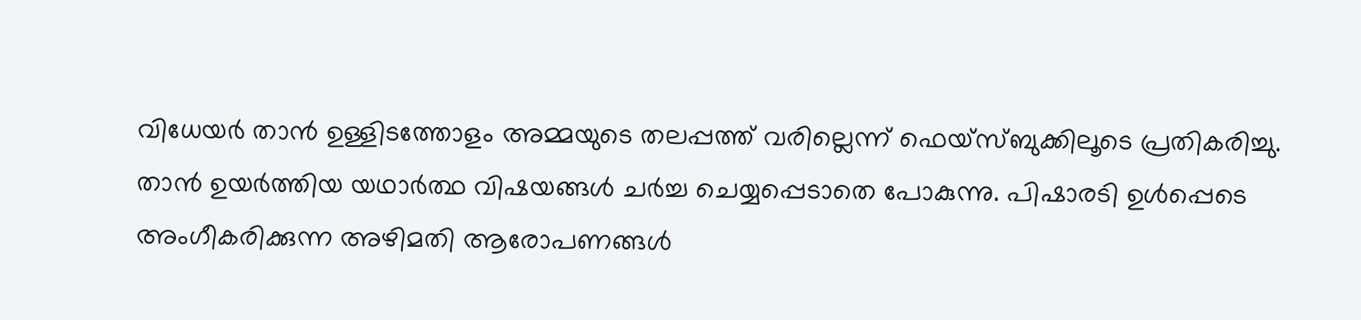വിധേയര്‍ താന്‍ ഉള്ളിടത്തോളം അമ്മയുടെ തലപ്പത്ത് വരില്ലെന്ന് ഫെയ്‌സ്ബുക്കിലൂടെ പ്രതികരിച്ചു.
താന്‍ ഉയര്‍ത്തിയ യഥാര്‍ത്ഥ വിഷയങ്ങള്‍ ചര്‍ച്ച ചെയ്യപ്പെടാതെ പോകുന്നു. പിഷാരടി ഉള്‍പ്പെടെ അംഗീകരിക്കുന്ന അഴിമതി ആരോപണങ്ങള്‍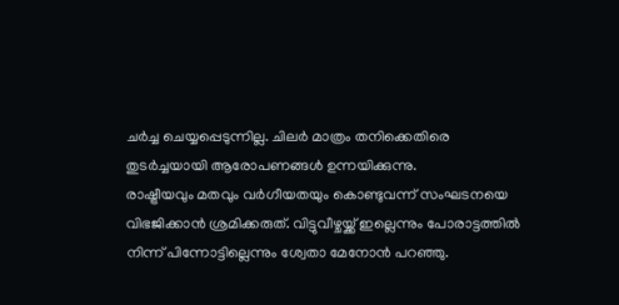ചര്‍ച്ച ചെയ്യപ്പെടുന്നില്ല. ചിലര്‍ മാത്രം തനിക്കെതിരെ തുടര്‍ച്ചയായി ആരോപണങ്ങള്‍ ഉന്നയിക്കുന്നു.
രാഷ്ട്രീയവും മതവും വര്‍ഗീയതയും കൊണ്ടുവന്ന് സംഘടനയെ വിഭജിക്കാന്‍ ശ്രമിക്കരുത്. വിട്ടുവീഴ്ചയ്ക്ക് ഇല്ലെന്നും പോരാട്ടത്തില്‍ നിന്ന് പിന്നോട്ടില്ലെന്നും ശ്വേതാ മേനോന്‍ പറഞ്ഞു.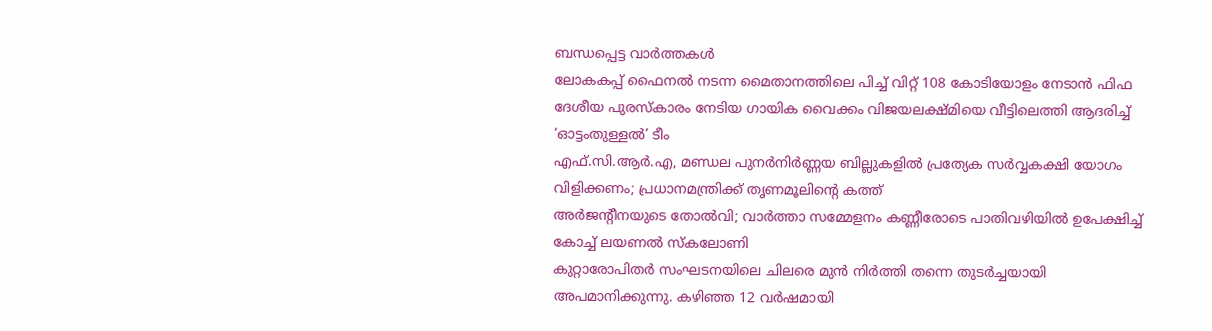ബന്ധപ്പെട്ട വാര്‍ത്തകള്‍
ലോകകപ്പ് ഫൈനല്‍ നടന്ന മൈതാനത്തിലെ പിച്ച് വിറ്റ് 108 കോടിയോളം നേടാന്‍ ഫിഫ
ദേശീയ പുരസ്‌കാരം നേടിയ ഗായിക വൈക്കം വിജയലക്ഷ്മിയെ വീട്ടിലെത്തി ആദരിച്ച് ‘ഓട്ടംതുള്ളല്‍’ ടീം
എഫ്.സി.ആര്‍.എ, മണ്ഡല പുനര്‍നിര്‍ണ്ണയ ബില്ലുകളില്‍ പ്രത്യേക സര്‍വ്വകക്ഷി യോഗം വിളിക്കണം; പ്രധാനമന്ത്രിക്ക് തൃണമൂലിന്റെ കത്ത്
അര്‍ജന്റീനയുടെ തോല്‍വി; വാര്‍ത്താ സമ്മേളനം കണ്ണീരോടെ പാതിവഴിയില്‍ ഉപേക്ഷിച്ച് കോച്ച് ലയണല്‍ സ്‌കലോണി
കുറ്റാരോപിതര്‍ സംഘടനയിലെ ചിലരെ മുന്‍ നിര്‍ത്തി തന്നെ തുടര്‍ച്ചയായി അപമാനിക്കുന്നു. കഴിഞ്ഞ 12 വര്‍ഷമായി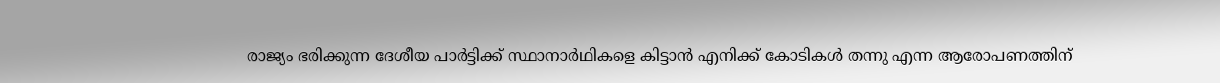രാജ്യം ഭരിക്കുന്ന ദേശീയ പാര്‍ട്ടിക്ക് സ്ഥാനാര്‍ഥികളെ കിട്ടാന്‍ എനിക്ക് കോടികള്‍ തന്നു എന്ന ആരോപണത്തിന്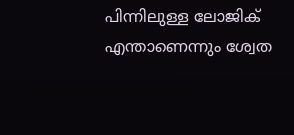പിന്നിലുള്ള ലോജിക് എന്താണെന്നും ശ്വേത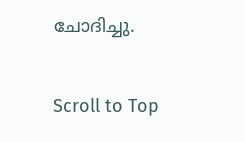ചോദിച്ചു.

Scroll to Top